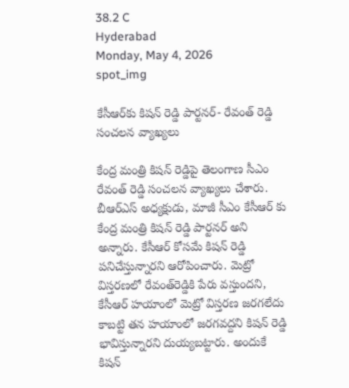38.2 C
Hyderabad
Monday, May 4, 2026
spot_img

కేసీఆర్‌కు కిషన్ రెడ్డి పార్టనర్- రేవంత్‌ రెడ్డి సంచలన వ్యాఖ్యలు

కేంద్ర మంత్రి కిషన్ రెడ్డిపై తెలంగాణ సీఎం రేవంత్ రెడ్డి సంచలన వ్యాఖ్యలు చేశారు. బీఆర్ఎస్‌ అధ్యక్షుడు, మాజీ సీఎం కేసీఆర్ కు కేంద్ర మంత్రి కిషన్ రెడ్డి పార్టనర్‌ అని అన్నారు. కేసీఆర్ కోసమే కిషన్ రెడ్డి పనిచేస్తున్నారని ఆరోపించారు. మెట్రో విస్తరణలో రేవంత్‌రెడ్డికి పేరు వస్తుందని, కేసీఆర్ హయాంలో మెట్రో విస్తరణ జరగలేదు కాబట్టి తన హయాంలో జరగవద్దని కిషన్ రెడ్డి భావిస్తున్నారని దుయ్యబట్టారు. అందుకే కిషన్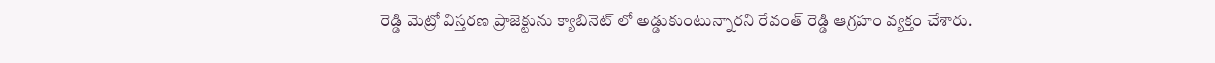రెడ్డి మెట్రో విస్తరణ ప్రాజెక్టును క్యాబినెట్ లో అడ్డుకుంటున్నారని రేవంత్ రెడ్డి ఆగ్రహం వ్యక్తం చేశారు.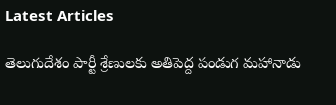Latest Articles

తెలుగుదేశం పార్టీ శ్రేణులకు అతిపెద్ద పండుగ మహానాడు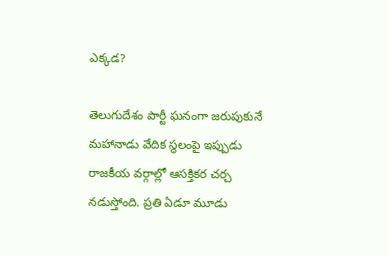ఎక్కడ?

తెలుగుదేశం పార్టీ ఘనంగా జరుపుకునే మహానాడు వేదిక స్థలంపై ఇప్పుడు రాజకీయ వర్గాల్లో ఆసక్తికర చర్చ నడుస్తోంది. ప్రతి ఏడూ మూడు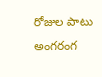రోజుల పాటు అంగరంగ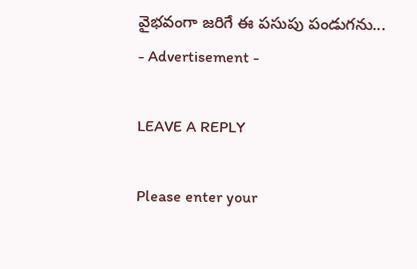వైభవంగా జరిగే ఈ పసుపు పండుగను...
- Advertisement -

LEAVE A REPLY

Please enter your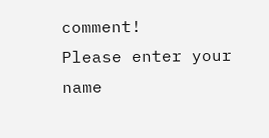comment!
Please enter your name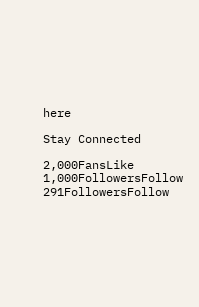here

Stay Connected

2,000FansLike
1,000FollowersFollow
291FollowersFollow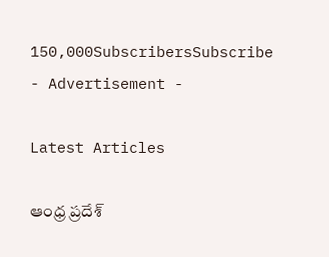150,000SubscribersSubscribe
- Advertisement -

Latest Articles

ఆంధ్ర ప్రదేశ్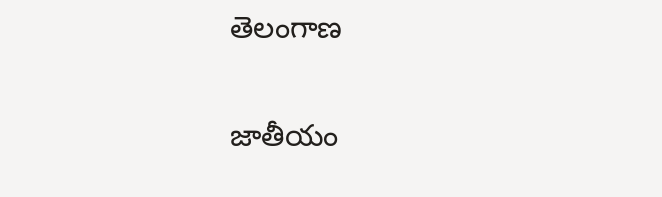తెలంగాణ

జాతీయం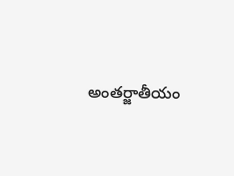అంతర్జాతీయం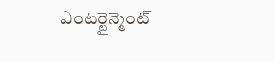ఎంటర్టైన్మెంట్